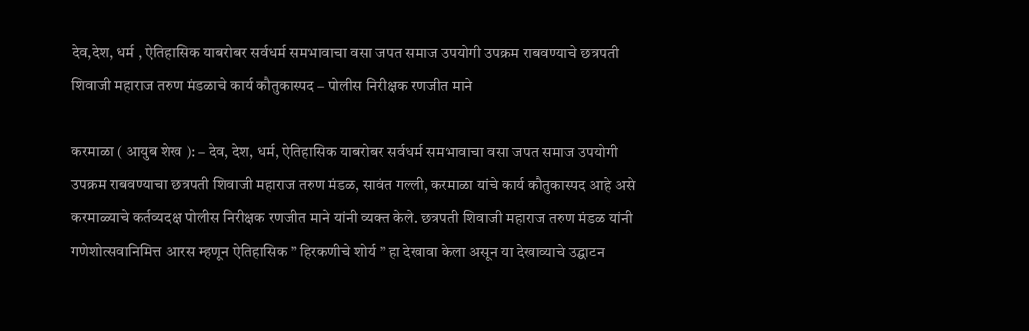देव,देश, धर्म , ऐतिहासिक याबरोबर सर्वधर्म समभावाचा वसा जपत समाज उपयोगी उपक्रम राबवण्याचे छत्रपती शिवाजी महाराज तरुण मंडळाचे कार्य कौतुकास्पद – पोलीस निरीक्षक रणजीत माने

करमाळा ( आयुब शेख ): – देव, देश, धर्म, ऐतिहासिक याबरोबर सर्वधर्म समभावाचा वसा जपत समाज उपयोगी उपक्रम राबवण्याचा छत्रपती शिवाजी महाराज तरुण मंडळ, सावंत गल्ली, करमाळा यांचे कार्य कौतुकास्पद आहे असे करमाळ्याचे कर्तव्यदक्ष पोलीस निरीक्षक रणजीत माने यांनी व्यक्त केले. छत्रपती शिवाजी महाराज तरुण मंडळ यांनी गणेशोत्सवानिमित्त आरस म्हणून ऐतिहासिक ” हिरकणीचे शोर्य ” हा देखावा केला असून या देखाव्याचे उद्घाटन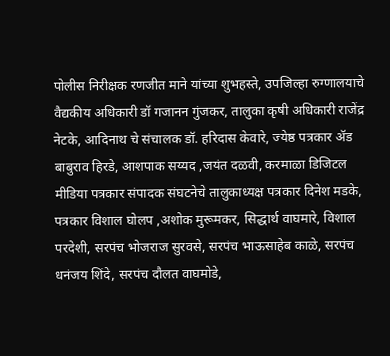पोलीस निरीक्षक रणजीत माने यांच्या शुभहस्ते, उपजिल्हा रुग्णालयाचे वैद्यकीय अधिकारी डॉ गजानन गुंजकर, तालुका कृषी अधिकारी राजेंद्र नेटके, आदिनाथ चे संचालक डॉ. हरिदास केवारे, ज्येष्ठ पत्रकार ॲड बाबुराव हिरडे, आशपाक सय्यद ,जयंत दळवी, करमाळा डिजिटल मीडिया पत्रकार संपादक संघटनेचे तालुकाध्यक्ष पत्रकार दिनेश मडके, पत्रकार विशाल घोलप ,अशोक मुरूमकर, सिद्धार्थ वाघमारे, विशाल परदेशी, सरपंच भोजराज सुरवसे, सरपंच भाऊसाहेब काळे, सरपंच धनंजय शिंदे, सरपंच दौलत वाघमोडे,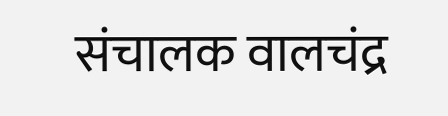संचालक वालचंद्र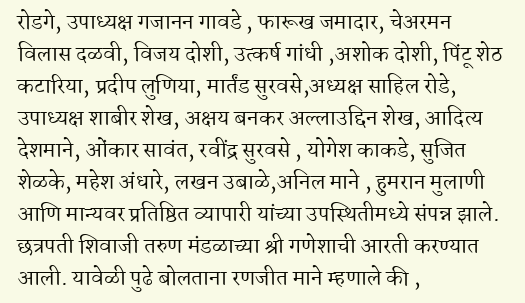रोडगे, उपाध्यक्ष गजानन गावडे , फारूख जमादार, चेअरमन विलास दळवी, विजय दोशी, उत्कर्ष गांधी ,अशोक दोशी, पिंटू शेठ कटारिया, प्रदीप लुणिया, मार्तंड सुरवसे,अध्यक्ष साहिल रोडे, उपाध्यक्ष शाबीर शेख, अक्षय बनकर अल्लाउद्दिन शेख, आदित्य देशमाने, ओंकार सावंत, रवींद्र सुरवसे , योगेश काकडे, सुजित शेळके, महेश अंधारे, लखन उबाळे,अनिल माने , हुमरान मुलाणी आणि मान्यवर प्रतिष्ठित व्यापारी यांच्या उपस्थितीमध्ये संपन्न झाले. छत्रपती शिवाजी तरुण मंडळाच्या श्री गणेशाची आरती करण्यात आली. यावेळी पुढे बोलताना रणजीत माने म्हणाले की ,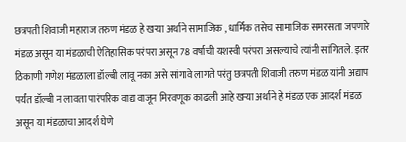छत्रपती शिवाजी महाराज तरुण मंडळ हे खऱ्या अर्थाने सामाजिक , धार्मिक तसेच सामाजिक समरसता जपणारे मंडळ असून या मंडळाची ऐतिहासिक परंपरा असून 78 वर्षाची यशस्वी परंपरा असल्याचे त्यांनी सांगितले. इतर ठिकाणी गणेश मंडळाला डॉल्बी लावू नका असे सांगावे लागते परंतु छत्रपती शिवाजी तरुण मंडळ यांनी अद्याप पर्यंत डॉल्बी न लावता पारंपरिक वाद्य वाजून मिरवणूक काढली आहे खऱ्या अर्थाने हे मंडळ एक आदर्श मंडळ असून या मंडळाचा आदर्श घेणे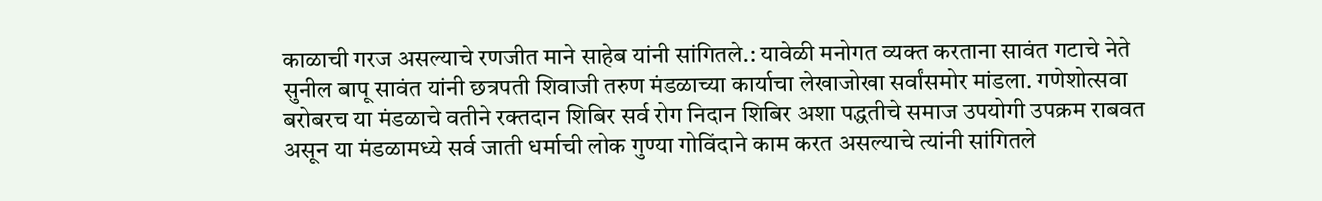काळाची गरज असल्याचे रणजीत माने साहेब यांनी सांगितले.: यावेळी मनोगत व्यक्त करताना सावंत गटाचे नेते सुनील बापू सावंत यांनी छत्रपती शिवाजी तरुण मंडळाच्या कार्याचा लेखाजोखा सर्वांसमोर मांडला. गणेशोत्सवा बरोबरच या मंडळाचे वतीने रक्तदान शिबिर सर्व रोग निदान शिबिर अशा पद्धतीचे समाज उपयोगी उपक्रम राबवत असून या मंडळामध्ये सर्व जाती धर्माची लोक गुण्या गोविंदाने काम करत असल्याचे त्यांनी सांगितले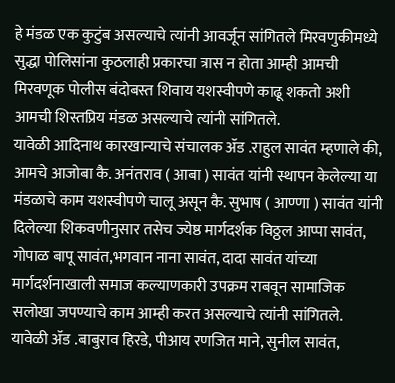हे मंडळ एक कुटुंब असल्याचे त्यांनी आवर्जून सांगितले मिरवणुकीमध्ये सुद्धा पोलिसांना कुठलाही प्रकारचा त्रास न होता आम्ही आमची मिरवणूक पोलीस बंदोबस्त शिवाय यशस्वीपणे काढू शकतो अशी आमची शिस्तप्रिय मंडळ असल्याचे त्यांनी सांगितले.
यावेळी आदिनाथ कारखान्याचे संचालक ॲड .राहुल सावंत म्हणाले की, आमचे आजोबा कै. अनंतराव ( आबा ) सावंत यांनी स्थापन केलेल्या या मंडळाचे काम यशस्वीपणे चालू असून कै. सुभाष ( आण्णा ) सावंत यांनी दिलेल्या शिकवणीनुसार तसेच ज्येष्ठ मार्गदर्शक विठ्ठल आप्पा सावंत, गोपाळ बापू सावंत,भगवान नाना सावंत, दादा सावंत यांच्या मार्गदर्शनाखाली समाज कल्याणकारी उपक्रम राबवून सामाजिक सलोखा जपण्याचे काम आम्ही करत असल्याचे त्यांनी सांगितले.
यावेळी ॲड .बाबुराव हिरडे, पीआय रणजित माने, सुनील सावंत,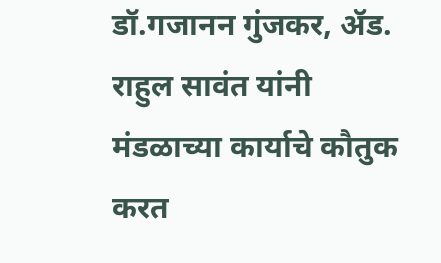डॉ.गजानन गुंजकर, ॲड. राहुल सावंत यांनी मंडळाच्या कार्याचे कौतुक करत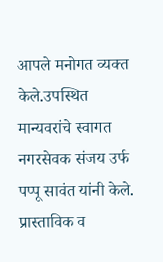आपले मनोगत व्यक्त केले.उपस्थित मान्यवरांचे स्वागत नगरसेवक संजय उर्फ पप्पू सावंत यांनी केले. प्रास्ताविक व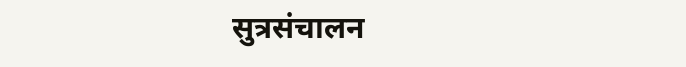सुत्रसंचालन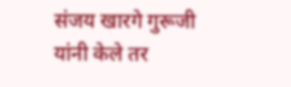संजय खारगे गुरूजी यांनी केले तर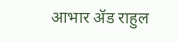आभार ॲड राहुल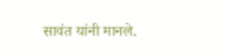सावंत यांनी मानले.